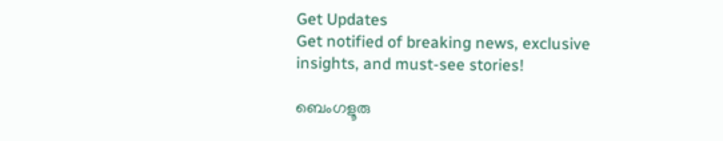Get Updates
Get notified of breaking news, exclusive insights, and must-see stories!

ബെംഗളൂരു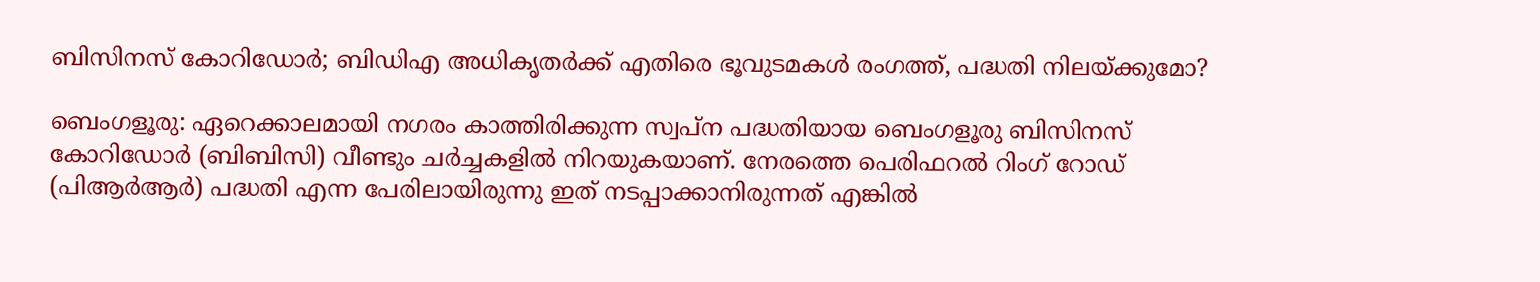ബിസിനസ് കോറിഡോർ; ബിഡിഎ അധികൃതർക്ക് എതിരെ ഭൂവുടമകൾ രംഗത്ത്, പദ്ധതി നിലയ്ക്കുമോ?

ബെംഗളൂരു: ഏറെക്കാലമായി നഗരം കാത്തിരിക്കുന്ന സ്വപ്‌ന പദ്ധതിയായ ബെംഗളൂരു ബിസിനസ് കോറിഡോർ (ബിബിസി) വീണ്ടും ചർച്ചകളിൽ നിറയുകയാണ്. നേരത്തെ പെരിഫറൽ റിംഗ് റോഡ് (പിആർആർ) പദ്ധതി എന്ന പേരിലായിരുന്നു ഇത് നടപ്പാക്കാനിരുന്നത് എങ്കിൽ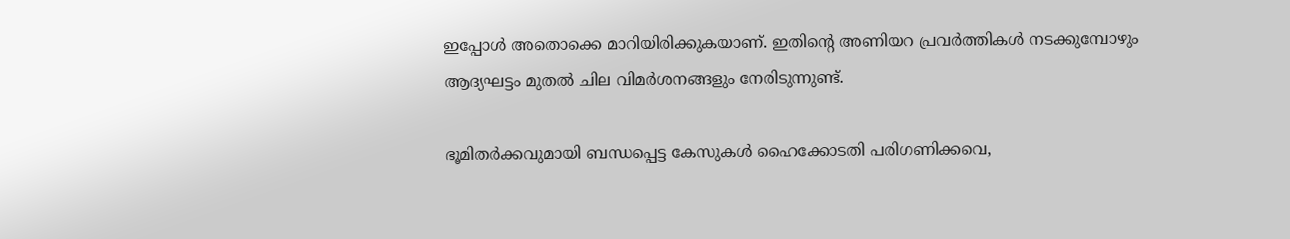ഇപ്പോൾ അതൊക്കെ മാറിയിരിക്കുകയാണ്. ഇതിന്റെ അണിയറ പ്രവർത്തികൾ നടക്കുമ്പോഴും ആദ്യഘട്ടം മുതൽ ചില വിമർശനങ്ങളും നേരിടുന്നുണ്ട്.

ഭൂമിതർക്കവുമായി ബന്ധപ്പെട്ട കേസുകൾ ഹൈക്കോടതി പരിഗണിക്കവെ,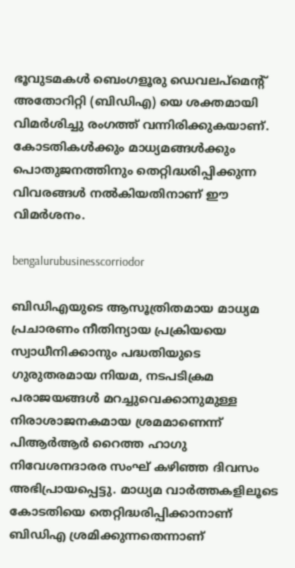ഭൂവുടമകൾ ബെംഗളൂരു ഡെവലപ്‌മെന്റ് അതോറിറ്റി (ബിഡിഎ) യെ ശക്തമായി വിമർശിച്ചു രംഗത്ത് വന്നിരിക്കുകയാണ്. കോടതികൾക്കും മാധ്യമങ്ങൾക്കും പൊതുജനത്തിനും തെറ്റിദ്ധരിപ്പിക്കുന്ന വിവരങ്ങൾ നൽകിയതിനാണ് ഈ വിമർശനം.

bengalurubusinesscorriodor

ബിഡിഎയുടെ ആസൂത്രിതമായ മാധ്യമ പ്രചാരണം നീതിന്യായ പ്രക്രിയയെ സ്വാധീനിക്കാനും പദ്ധതിയുടെ ഗുരുതരമായ നിയമ, നടപടിക്രമ പരാജയങ്ങൾ മറച്ചുവെക്കാനുമുള്ള നിരാശാജനകമായ ശ്രമമാണെന്ന് പിആർആർ റൈത്ത ഹാഗു നിവേശനദാരര സംഘ് കഴിഞ്ഞ ദിവസം അഭിപ്രായപ്പെട്ടു. മാധ്യമ വാർത്തകളിലൂടെ കോടതിയെ തെറ്റിദ്ധരിപ്പിക്കാനാണ് ബിഡിഎ ശ്രമിക്കുന്നതെന്നാണ്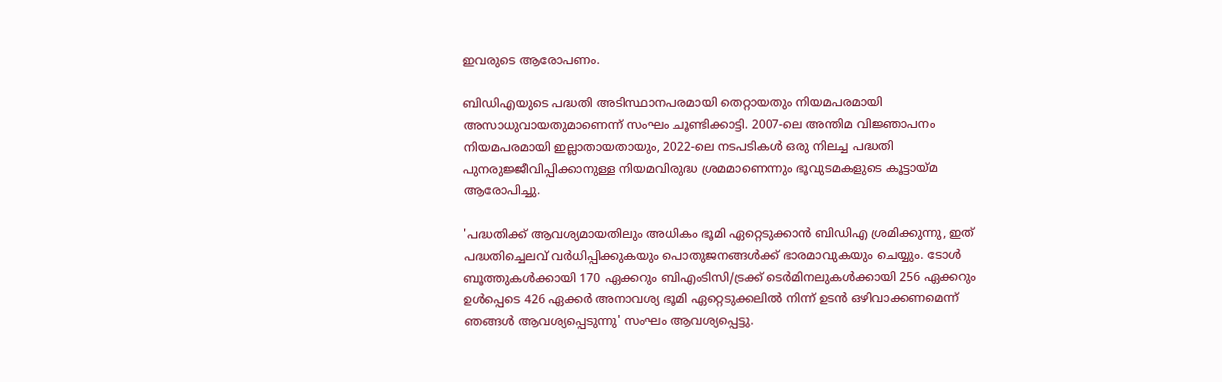ഇവരുടെ ആരോപണം.

ബിഡിഎയുടെ പദ്ധതി അടിസ്ഥാനപരമായി തെറ്റായതും നിയമപരമായി അസാധുവായതുമാണെന്ന് സംഘം ചൂണ്ടിക്കാട്ടി. 2007-ലെ അന്തിമ വിജ്ഞാപനം നിയമപരമായി ഇല്ലാതായതായും, 2022-ലെ നടപടികൾ ഒരു നിലച്ച പദ്ധതി പുനരുജ്ജീവിപ്പിക്കാനുള്ള നിയമവിരുദ്ധ ശ്രമമാണെന്നും ഭൂവുടമകളുടെ കൂട്ടായ്‌മ ആരോപിച്ചു.

'പദ്ധതിക്ക് ആവശ്യമായതിലും അധികം ഭൂമി ഏറ്റെടുക്കാൻ ബിഡിഎ ശ്രമിക്കുന്നു, ഇത് പദ്ധതിച്ചെലവ് വർധിപ്പിക്കുകയും പൊതുജനങ്ങൾക്ക് ഭാരമാവുകയും ചെയ്യും. ടോൾ ബൂത്തുകൾക്കായി 170 ഏക്കറും ബിഎംടിസി/ട്രക്ക് ടെർമിനലുകൾക്കായി 256 ഏക്കറും ഉൾപ്പെടെ 426 ഏക്കർ അനാവശ്യ ഭൂമി ഏറ്റെടുക്കലിൽ നിന്ന് ഉടൻ ഒഴിവാക്കണമെന്ന് ഞങ്ങൾ ആവശ്യപ്പെടുന്നു' സംഘം ആവശ്യപ്പെട്ടു.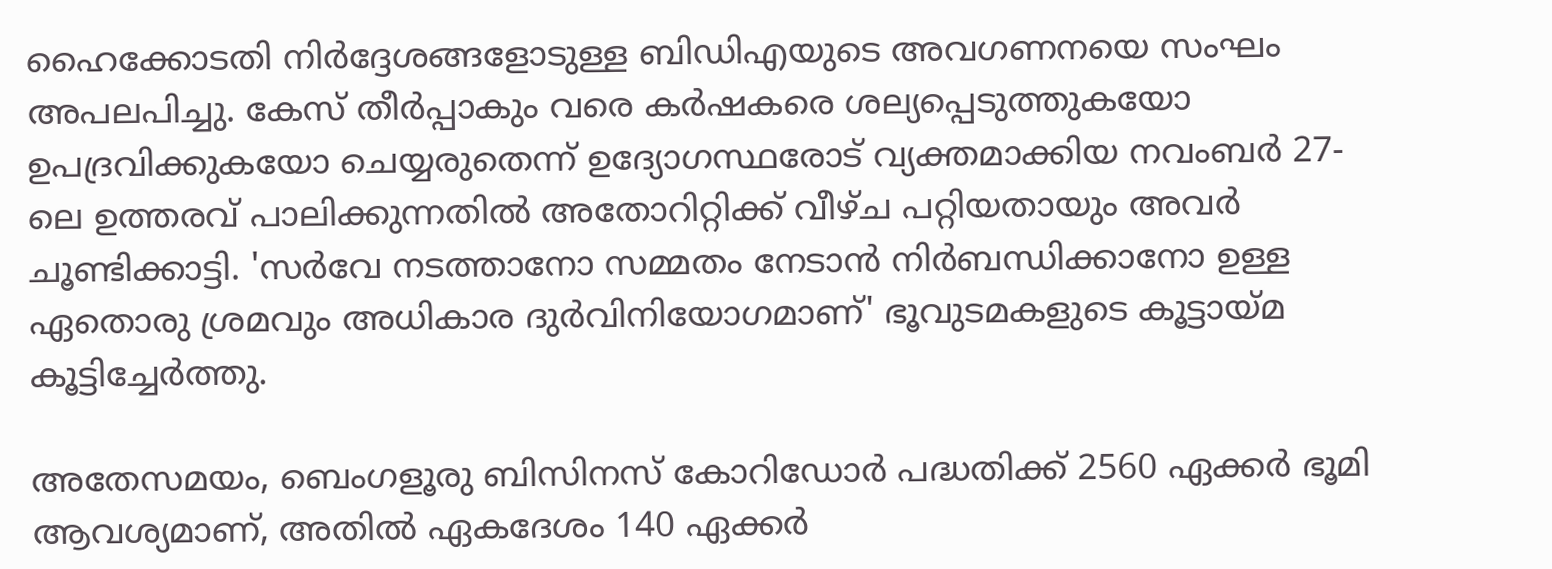ഹൈക്കോടതി നിർദ്ദേശങ്ങളോടുള്ള ബിഡിഎയുടെ അവഗണനയെ സംഘം അപലപിച്ചു. കേസ് തീർപ്പാകും വരെ കർഷകരെ ശല്യപ്പെടുത്തുകയോ ഉപദ്രവിക്കുകയോ ചെയ്യരുതെന്ന് ഉദ്യോഗസ്ഥരോട് വ്യക്തമാക്കിയ നവംബർ 27-ലെ ഉത്തരവ് പാലിക്കുന്നതിൽ അതോറിറ്റിക്ക് വീഴ്‌ച പറ്റിയതായും അവർ ചൂണ്ടിക്കാട്ടി. 'സർവേ നടത്താനോ സമ്മതം നേടാൻ നിർബന്ധിക്കാനോ ഉള്ള ഏതൊരു ശ്രമവും അധികാര ദുർവിനിയോഗമാണ്' ഭൂവുടമകളുടെ കൂട്ടായ്‌മ കൂട്ടിച്ചേർത്തു.

അതേസമയം, ബെംഗളൂരു ബിസിനസ് കോറിഡോർ പദ്ധതിക്ക് 2560 ഏക്കർ ഭൂമി ആവശ്യമാണ്, അതിൽ ഏകദേശം 140 ഏക്കർ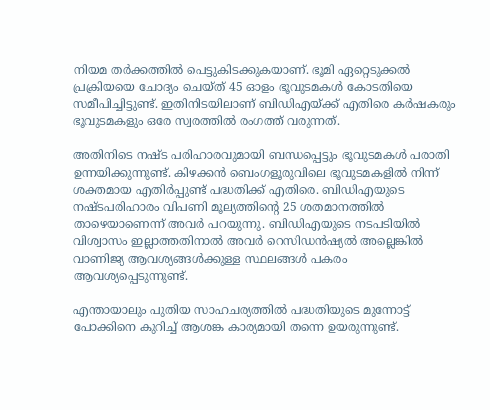നിയമ തർക്കത്തിൽ പെട്ടുകിടക്കുകയാണ്. ഭൂമി ഏറ്റെടുക്കൽ പ്രക്രിയയെ ചോദ്യം ചെയ്‌ത്‌ 45 ഓളം ഭൂവുടമകൾ കോടതിയെ സമീപിച്ചിട്ടുണ്ട്. ഇതിനിടയിലാണ് ബിഡിഎയ്ക്ക് എതിരെ കർഷകരും ഭൂവുടമകളും ഒരേ സ്വരത്തിൽ രംഗത്ത് വരുന്നത്.

അതിനിടെ നഷ്‌ട പരിഹാരവുമായി ബന്ധപ്പെട്ടും ഭൂവുടമകൾ പരാതി ഉന്നയിക്കുന്നുണ്ട്. കിഴക്കൻ ബെംഗളൂരുവിലെ ഭൂവുടമകളിൽ നിന്ന് ശക്തമായ എതിർപ്പുണ്ട് പദ്ധതിക്ക് എതിരെ. ബിഡിഎയുടെ നഷ്‌ടപരിഹാരം വിപണി മൂല്യത്തിന്റെ 25 ശതമാനത്തിൽ താഴെയാണെന്ന് അവർ പറയുന്നു. ബിഡിഎയുടെ നടപടിയിൽ വിശ്വാസം ഇല്ലാത്തതിനാൽ അവർ റെസിഡൻഷ്യൽ അല്ലെങ്കിൽ വാണിജ്യ ആവശ്യങ്ങൾക്കുള്ള സ്ഥലങ്ങൾ പകരം ആവശ്യപ്പെടുന്നുണ്ട്.

എന്തായാലും പുതിയ സാഹചര്യത്തിൽ പദ്ധതിയുടെ മുന്നോട്ട് പോക്കിനെ കുറിച്ച് ആശങ്ക കാര്യമായി തന്നെ ഉയരുന്നുണ്ട്.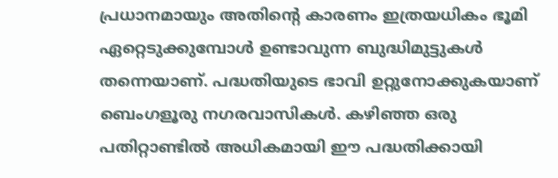പ്രധാനമായും അതിന്റെ കാരണം ഇത്രയധികം ഭൂമി ഏറ്റെടുക്കുമ്പോൾ ഉണ്ടാവുന്ന ബുദ്ധിമുട്ടുകൾ തന്നെയാണ്. പദ്ധതിയുടെ ഭാവി ഉറ്റുനോക്കുകയാണ് ബെംഗളൂരു നഗരവാസികൾ. കഴിഞ്ഞ ഒരു പതിറ്റാണ്ടിൽ അധികമായി ഈ പദ്ധതിക്കായി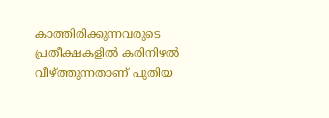കാത്തിരിക്കുന്നവരുടെ പ്രതീക്ഷകളിൽ കരിനിഴൽ വീഴ്ത്തുന്നതാണ് പുതിയ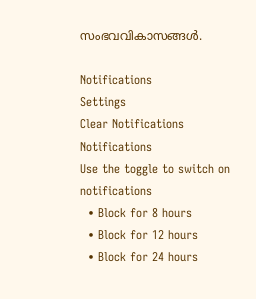സംഭവവികാസങ്ങൾ.

Notifications
Settings
Clear Notifications
Notifications
Use the toggle to switch on notifications
  • Block for 8 hours
  • Block for 12 hours
  • Block for 24 hours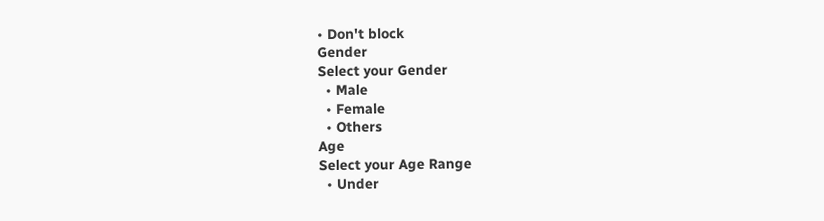• Don't block
Gender
Select your Gender
  • Male
  • Female
  • Others
Age
Select your Age Range
  • Under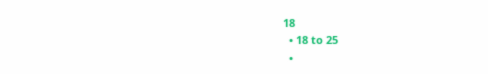18
  • 18 to 25
  •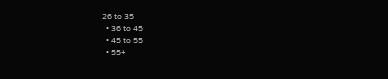26 to 35
  • 36 to 45
  • 45 to 55
  • 55+